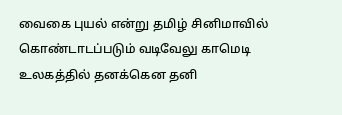வைகை புயல் என்று தமிழ் சினிமாவில் கொண்டாடப்படும் வடிவேலு காமெடி உலகத்தில் தனக்கென தனி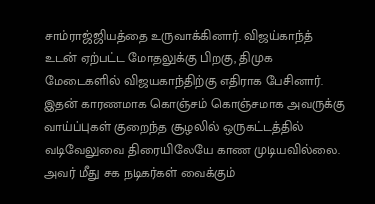சாம்ராஜ்ஜியத்தை உருவாக்கினார். விஜய்காந்த் உடன் ஏற்பட்ட மோதலுக்கு பிறகு, திமுக மேடைகளில் விஜயகாந்திற்கு எதிராக பேசினார். இதன் காரணமாக கொஞ்சம் கொஞ்சமாக அவருக்கு வாய்ப்புகள் குறைந்த சூழலில் ஒருகட்டத்தில் வடிவேலுவை திரையிலேயே காண முடியவில்லை.
அவர் மீது சக நடிகர்கள் வைக்கும்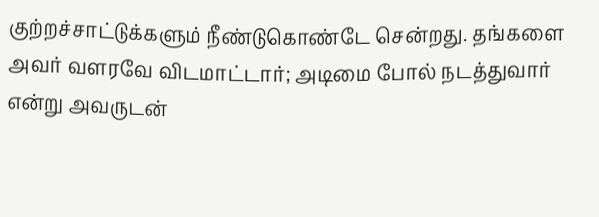குற்றச்சாட்டுக்களும் நீண்டுகொண்டே சென்றது. தங்களை அவர் வளரவே விடமாட்டார்; அடிமை போல் நடத்துவார் என்று அவருடன்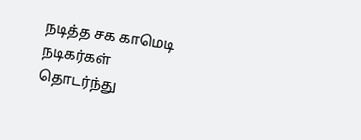நடித்த சக காமெடி நடிகர்கள் தொடர்ந்து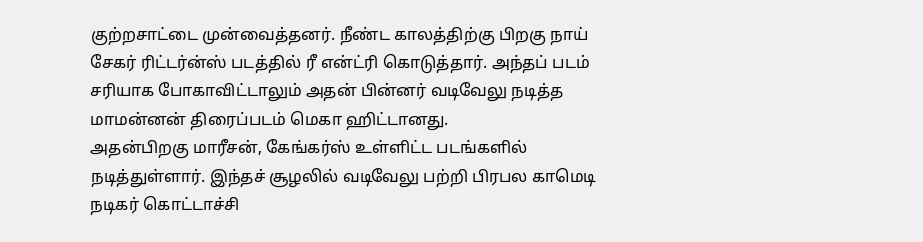குற்றசாட்டை முன்வைத்தனர். நீண்ட காலத்திற்கு பிறகு நாய் சேகர் ரிட்டர்ன்ஸ் படத்தில் ரீ என்ட்ரி கொடுத்தார். அந்தப் படம் சரியாக போகாவிட்டாலும் அதன் பின்னர் வடிவேலு நடித்த மாமன்னன் திரைப்படம் மெகா ஹிட்டானது.
அதன்பிறகு மாரீசன், கேங்கர்ஸ் உள்ளிட்ட படங்களில் நடித்துள்ளார். இந்தச் சூழலில் வடிவேலு பற்றி பிரபல காமெடி நடிகர் கொட்டாச்சி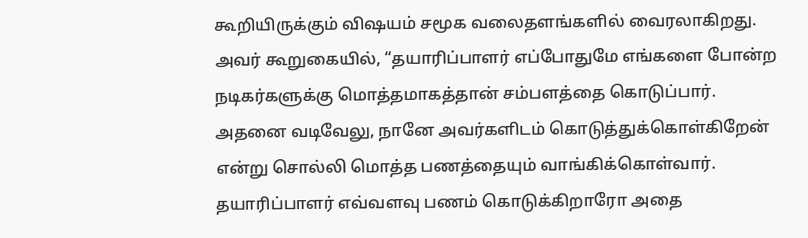கூறியிருக்கும் விஷயம் சமூக வலைதளங்களில் வைரலாகிறது. அவர் கூறுகையில், “தயாரிப்பாளர் எப்போதுமே எங்களை போன்ற நடிகர்களுக்கு மொத்தமாகத்தான் சம்பளத்தை கொடுப்பார்.
அதனை வடிவேலு, நானே அவர்களிடம் கொடுத்துக்கொள்கிறேன் என்று சொல்லி மொத்த பணத்தையும் வாங்கிக்கொள்வார். தயாரிப்பாளர் எவ்வளவு பணம் கொடுக்கிறாரோ அதை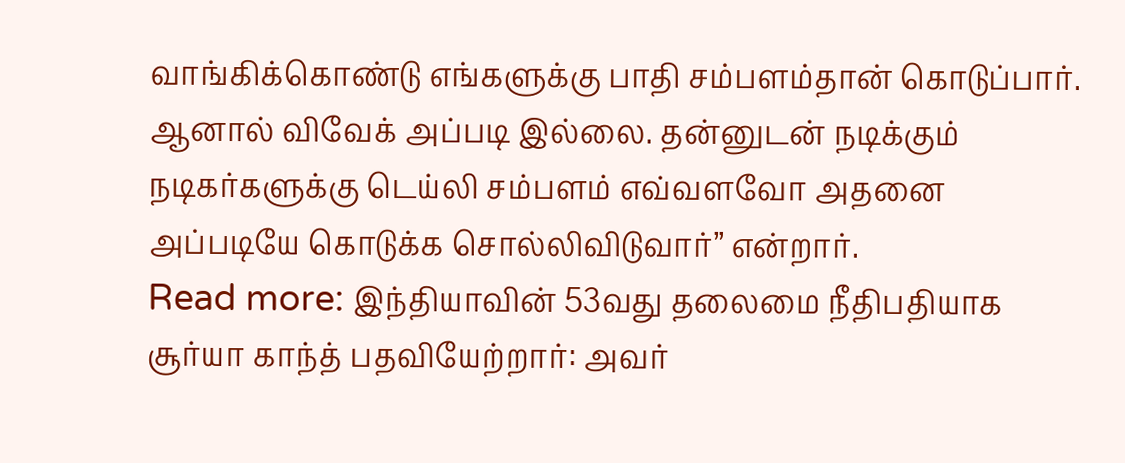வாங்கிக்கொண்டு எங்களுக்கு பாதி சம்பளம்தான் கொடுப்பார். ஆனால் விவேக் அப்படி இல்லை. தன்னுடன் நடிக்கும் நடிகர்களுக்கு டெய்லி சம்பளம் எவ்வளவோ அதனை அப்படியே கொடுக்க சொல்லிவிடுவார்” என்றார்.
Read more: இந்தியாவின் 53வது தலைமை நீதிபதியாக சூர்யா காந்த் பதவியேற்றார்: அவர்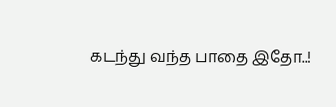கடந்து வந்த பாதை இதோ..!